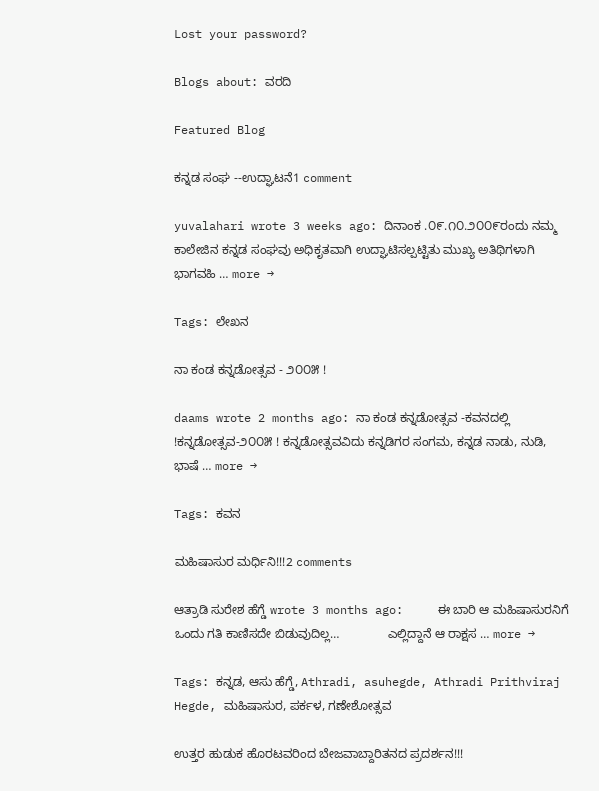Lost your password?

Blogs about: ವರದಿ

Featured Blog

ಕನ್ನಡ ಸಂಘ --ಉದ್ಘಾಟನೆ1 comment

yuvalahari wrote 3 weeks ago: ದಿನಾಂಕ .೦೯.೧೦.೨೦೦೯ರಂದು ನಮ್ಮ ಕಾಲೇಜಿನ ಕನ್ನಡ ಸಂಘವು ಅಧಿಕೃತವಾಗಿ ಉದ್ಘಾಟಿಸಲ್ಪಟ್ಟಿತು ಮುಖ್ಯ ಅತಿಥಿಗಳಾಗಿ ಭಾಗವಹಿ … more →

Tags: ಲೇಖನ

ನಾ ಕಂಡ ಕನ್ನಡೋತ್ಸವ - ೨೦೦೫ !

daams wrote 2 months ago: ನಾ ಕಂಡ ಕನ್ನಡೋತ್ಸವ -ಕವನದಲ್ಲಿ  !ಕನ್ನಡೋತ್ಸವ-೨೦೦೫ ! ಕನ್ನಡೋತ್ಸವವಿದು ಕನ್ನಡಿಗರ ಸಂಗಮ, ಕನ್ನಡ ನಾಡು, ನುಡಿ, ಭಾಷೆ … more →

Tags: ಕವನ

ಮಹಿಷಾಸುರ ಮರ್ಧಿನಿ!!!2 comments

ಆತ್ರಾಡಿ ಸುರೇಶ ಹೆಗ್ಡೆ wrote 3 months ago:     ಈ ಬಾರಿ ಆ ಮಹಿಷಾಸುರನಿಗೆ ಒಂದು ಗತಿ ಕಾಣಿಸದೇ ಬಿಡುವುದಿಲ್ಲ…              ಎಲ್ಲಿದ್ದಾನೆ ಆ ರಾಕ್ಷಸ … more →

Tags: ಕನ್ನಡ, ಆಸು ಹೆಗ್ಡೆ, Athradi, asuhegde, Athradi Prithviraj Hegde, ಮಹಿಷಾಸುರ, ಪರ್ಕಳ, ಗಣೇಶೋತ್ಸವ

ಉತ್ತರ ಹುಡುಕ ಹೊರಟವರಿಂದ ಬೇಜವಾಬ್ದಾರಿತನದ ಪ್ರದರ್ಶನ!!!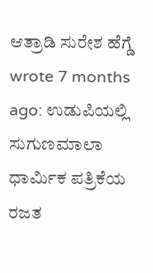ಆತ್ರಾಡಿ ಸುರೇಶ ಹೆಗ್ಡೆ wrote 7 months ago: ಉಡುಪಿಯಲ್ಲಿ ಸುಗುಣಮಾಲಾ ಧಾರ್ಮಿಕ ಪತ್ರಿಕೆಯ ರಜತ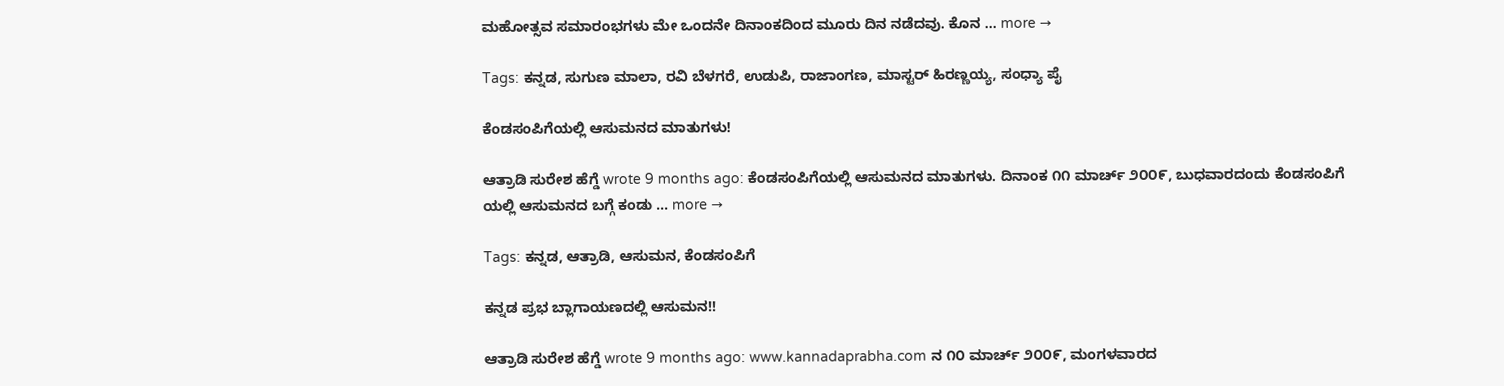ಮಹೋತ್ಸವ ಸಮಾರಂಭಗಳು ಮೇ ಒಂದನೇ ದಿನಾಂಕದಿಂದ ಮೂರು ದಿನ ನಡೆದವು. ಕೊನ … more →

Tags: ಕನ್ನಡ, ಸುಗುಣ ಮಾಲಾ, ರವಿ ಬೆಳಗರೆ, ಉಡುಪಿ, ರಾಜಾಂಗಣ, ಮಾಸ್ಟರ್ ಹಿರಣ್ಣಯ್ಯ, ಸಂಧ್ಯಾ ಪೈ

ಕೆಂಡಸಂಪಿಗೆಯಲ್ಲಿ ಆಸುಮನದ ಮಾತುಗಳು!

ಆತ್ರಾಡಿ ಸುರೇಶ ಹೆಗ್ಡೆ wrote 9 months ago: ಕೆಂಡಸಂಪಿಗೆಯಲ್ಲಿ ಆಸುಮನದ ಮಾತುಗಳು. ದಿನಾಂಕ ೧೧ ಮಾರ್ಚ್ ೨೦೦೯, ಬುಧವಾರದಂದು ಕೆಂಡಸಂಪಿಗೆ ಯಲ್ಲಿ ಆಸುಮನದ ಬಗ್ಗೆ ಕಂಡು … more →

Tags: ಕನ್ನಡ, ಆತ್ರಾಡಿ, ಆಸುಮನ, ಕೆಂಡಸಂಪಿಗೆ

ಕನ್ನಡ ಪ್ರಭ ಬ್ಲಾಗಾಯಣದಲ್ಲಿ ಆಸುಮನ!!

ಆತ್ರಾಡಿ ಸುರೇಶ ಹೆಗ್ಡೆ wrote 9 months ago: www.kannadaprabha.com ನ ೧೦ ಮಾರ್ಚ್ ೨೦೦೯, ಮಂಗಳವಾರದ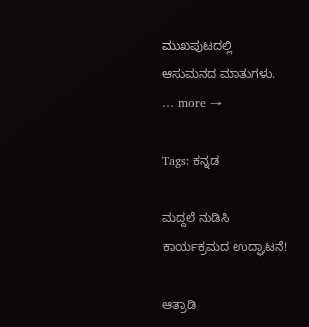ಮುಖಪುಟದಲ್ಲಿ ಆಸುಮನದ ಮಾತುಗಳು.   … more →

Tags: ಕನ್ನಡ

ಮದ್ದಲೆ ನುಡಿಸಿ ಕಾರ್ಯಕ್ರಮದ ಉದ್ಘಾಟನೆ!

ಆತ್ರಾಡಿ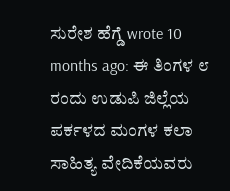ಸುರೇಶ ಹೆಗ್ಡೆ wrote 10 months ago: ಈ ತಿಂಗಳ ೮ ರಂದು ಉಡುಪಿ ಜಿಲ್ಲೆಯ ಪರ್ಕಳದ ಮಂಗಳ ಕಲಾ ಸಾಹಿತ್ಯ ವೇದಿಕೆಯವರು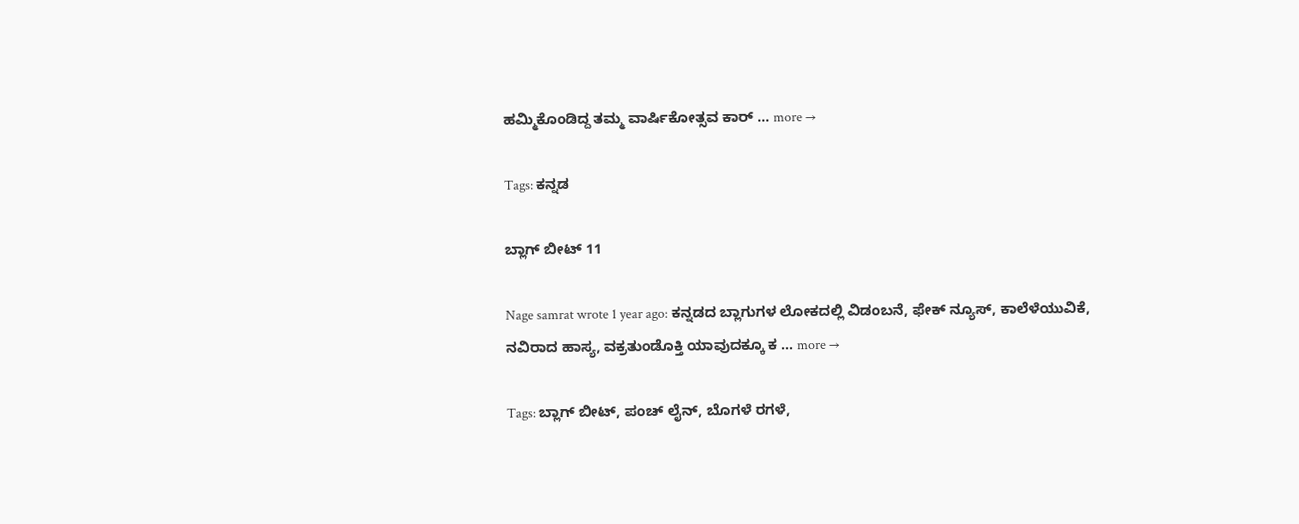ಹಮ್ಮಿಕೊಂಡಿದ್ದ ತಮ್ಮ ವಾರ್ಷಿಕೋತ್ಸವ ಕಾರ್ … more →

Tags: ಕನ್ನಡ

ಬ್ಲಾಗ್ ಬೀಟ್ 11

Nage samrat wrote 1 year ago: ಕನ್ನಡದ ಬ್ಲಾಗುಗಳ ಲೋಕದಲ್ಲಿ ವಿಡಂಬನೆ, ಫೇಕ್ ನ್ಯೂಸ್, ಕಾಲೆಳೆಯುವಿಕೆ, ನವಿರಾದ ಹಾಸ್ಯ, ವಕ್ರತುಂಡೊಕ್ತಿ ಯಾವುದಕ್ಕೂ ಕ … more →

Tags: ಬ್ಲಾಗ್ ಬೀಟ್, ಪಂಚ್ ಲೈನ್, ಬೊಗಳೆ ರಗಳೆ,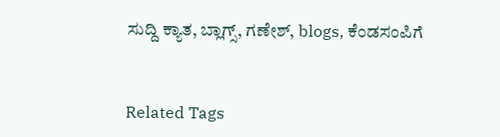ಸುದ್ದಿ ಕ್ಯಾತ, ಬ್ಲಾಗ್ಸ್, ಗಣೇಶ್, blogs, ಕೆಂಡಸಂಪಿಗೆ


Related Tags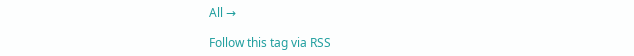All →

Follow this tag via RSS